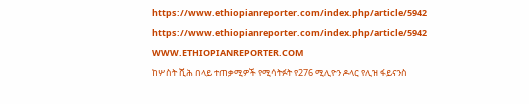https://www.ethiopianreporter.com/index.php/article/5942
https://www.ethiopianreporter.com/index.php/article/5942
WWW.ETHIOPIANREPORTER.COM
ከሦስት ሺሕ በላይ ተጠቃሚዎች የሚሳትፉት የ276 ሚሊዮን ዶላር የሊዝ ፋይናንስ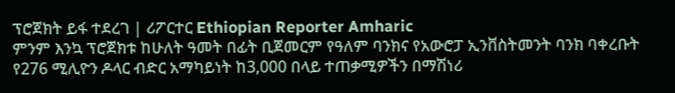ፕሮጀክት ይፋ ተደረገ | ሪፖርተር Ethiopian Reporter Amharic
ምንም እንኳ ፕሮጀክቱ ከሁለት ዓመት በፊት ቢጀመርም የዓለም ባንክና የአውሮፓ ኢንቨስትመንት ባንክ ባቀረቡት የ276 ሚሊዮን ዶላር ብድር አማካይነት ከ3,000 በላይ ተጠቃሚዎችን በማሽነሪ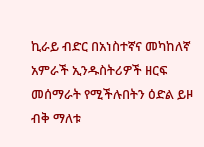ኪራይ ብድር በአነስተኛና መካከለኛ አምራች ኢንዱስትሪዎች ዘርፍ መሰማራት የሚችሉበትን ዕድል ይዞ ብቅ ማለቱ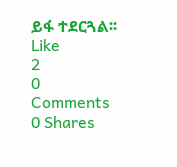ይፋ ተደርጓል፡፡
Like
2
0 Comments 0 Shares